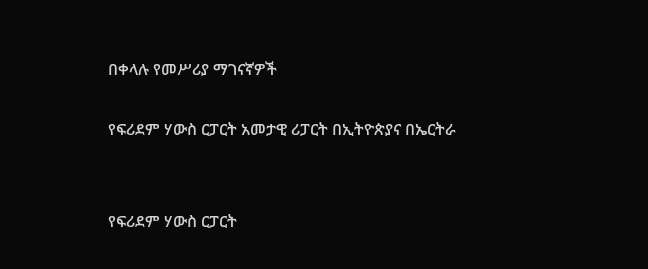በቀላሉ የመሥሪያ ማገናኛዎች

የፍሪደም ሃውስ ርፓርት አመታዊ ሪፓርት በኢትዮጵያና በኤርትራ


የፍሪደም ሃውስ ርፓርት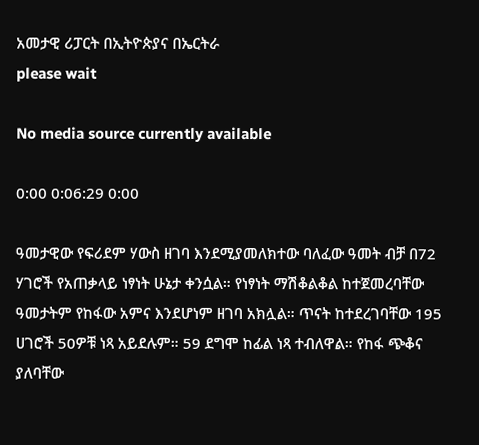አመታዊ ሪፓርት በኢትዮጵያና በኤርትራ
please wait

No media source currently available

0:00 0:06:29 0:00

ዓመታዊው የፍሪደም ሃውስ ዘገባ እንደሚያመለክተው ባለፈው ዓመት ብቻ በ72 ሃገሮች የአጠቃላይ ነፃነት ሁኔታ ቀንሷል። የነፃነት ማሽቆልቆል ከተጀመረባቸው ዓመታትም የከፋው አምና እንደሆነም ዘገባ አክሏል። ጥናት ከተደረገባቸው 195 ሀገሮች 50ዎቹ ነጻ አይደሉም። 59 ደግሞ ከፊል ነጻ ተብለዋል። የከፋ ጭቆና ያለባቸው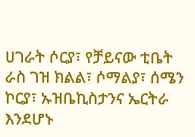ሀገራት ሶርያ፣ የቻይናው ቲቤት ራስ ገዝ ክልል፣ ሶማልያ፣ ሰሜን ኮርያ፣ ኡዝቤኪስታንና ኤርትራ እንደሆኑ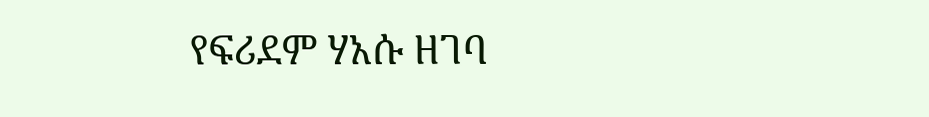የፍሪደም ሃአሱ ዘገባ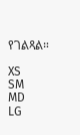የገልጻል።

XS
SM
MD
LG